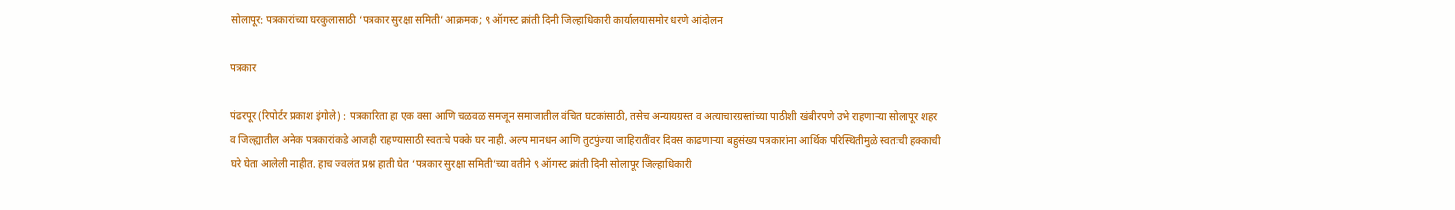सोलापूर: पत्रकारांच्या घरकुलासाठी ‘पत्रकार सुरक्षा समिती’ आक्रमक; ९ ऑगस्ट क्रांती दिनी जिल्हाधिकारी कार्यालयासमोर धरणे आंदोलन

पत्रकार

पंढरपूर (रिपोर्टर प्रकाश इंगोले) : पत्रकारिता हा एक वसा आणि चळवळ समजून समाजातील वंचित घटकांसाठी, तसेच अन्यायग्रस्त व अत्याचारग्रस्तांच्या पाठीशी खंबीरपणे उभे राहणाऱ्या सोलापूर शहर व जिल्ह्यातील अनेक पत्रकारांकडे आजही राहण्यासाठी स्वतःचे पक्के घर नाही. अल्प मानधन आणि तुटपुंज्या जाहिरातींवर दिवस काढणाऱ्या बहुसंख्य पत्रकारांना आर्थिक परिस्थितीमुळे स्वतःची हक्काची घरे घेता आलेली नाहीत. हाच ज्वलंत प्रश्न हाती घेत ‘पत्रकार सुरक्षा समिती’च्या वतीने ९ ऑगस्ट क्रांती दिनी सोलापूर जिल्हाधिकारी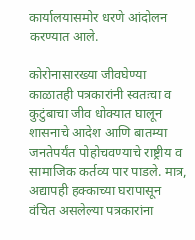कार्यालयासमोर धरणे आंदोलन करण्यात आले.

कोरोनासारख्या जीवघेण्या काळातही पत्रकारांनी स्वतःचा व कुटुंबाचा जीव धोक्यात घालून शासनाचे आदेश आणि बातम्या जनतेपर्यंत पोहोचवण्याचे राष्ट्रीय व सामाजिक कर्तव्य पार पाडले. मात्र, अद्यापही हक्काच्या घरापासून वंचित असलेल्या पत्रकारांना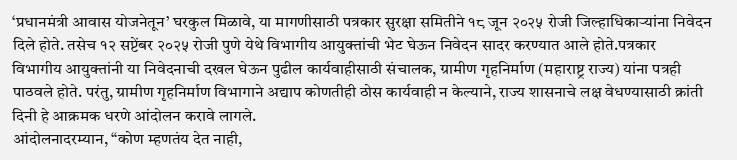‘प्रधानमंत्री आवास योजनेतून’ घरकुल मिळावे, या मागणीसाठी पत्रकार सुरक्षा समितीने १८ जून २०२५ रोजी जिल्हाधिकाऱ्यांना निवेदन दिले होते. तसेच १२ सप्टेंबर २०२५ रोजी पुणे येथे विभागीय आयुक्तांची भेट घेऊन निवेदन सादर करण्यात आले होते.पत्रकार
विभागीय आयुक्तांनी या निवेदनाची दखल घेऊन पुढील कार्यवाहीसाठी संचालक, ग्रामीण गृहनिर्माण (महाराष्ट्र राज्य) यांना पत्रही पाठवले होते. परंतु, ग्रामीण गृहनिर्माण विभागाने अद्याप कोणतीही ठोस कार्यवाही न केल्याने, राज्य शासनाचे लक्ष वेधण्यासाठी क्रांती दिनी हे आक्रमक धरणे आंदोलन करावे लागले.
आंदोलनादरम्यान, “कोण म्हणतंय देत नाही,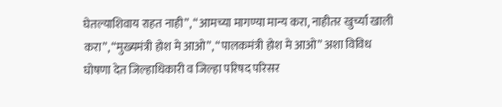घेतल्याशिवाय राहत नाही”, “आमच्या मागण्या मान्य करा, नाहीतर खुर्च्या खाली करा”, “मुख्यमंत्री होश मे आओ”, “पालकमंत्री होश मे आओ” अशा विविध घोषणा देत जिल्हाधिकारी व जिल्हा परिषद परिसर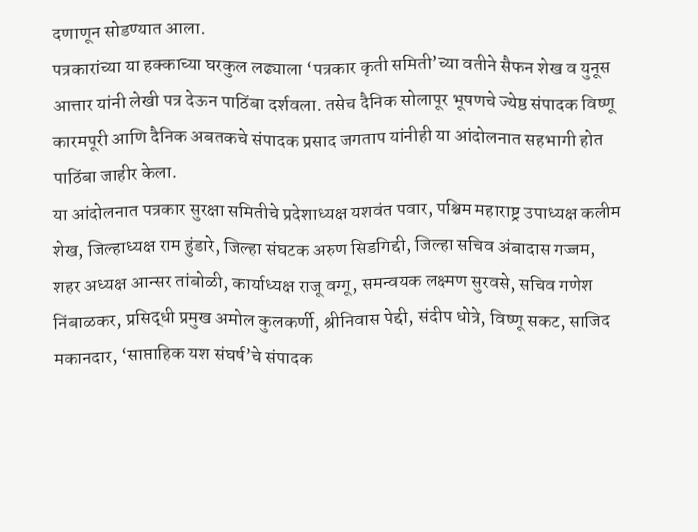दणाणून सोडण्यात आला.
पत्रकारांच्या या हक्काच्या घरकुल लढ्याला ‘पत्रकार कृती समिती’च्या वतीने सैफन शेख व युनूस आत्तार यांनी लेखी पत्र देऊन पाठिंबा दर्शवला. तसेच दैनिक सोलापूर भूषणचे ज्येष्ठ संपादक विष्णू कारमपूरी आणि दैनिक अबतकचे संपादक प्रसाद जगताप यांनीही या आंदोलनात सहभागी होत पाठिंबा जाहीर केला.
या आंदोलनात पत्रकार सुरक्षा समितीचे प्रदेशाध्यक्ष यशवंत पवार, पश्चिम महाराष्ट्र उपाध्यक्ष कलीम शेख, जिल्हाध्यक्ष राम हुंडारे, जिल्हा संघटक अरुण सिडगिद्दी, जिल्हा सचिव अंबादास गज्जम, शहर अध्यक्ष आन्सर तांबोळी, कार्याध्यक्ष राजू वग्गू, समन्वयक लक्ष्मण सुरवसे, सचिव गणेश निंबाळकर, प्रसिद्धी प्रमुख अमोल कुलकर्णी, श्रीनिवास पेद्दी, संदीप धोत्रे, विष्णू सकट, साजिद मकानदार, ‘साप्ताहिक यश संघर्ष’चे संपादक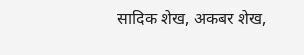सादिक शेख, अकबर शेख,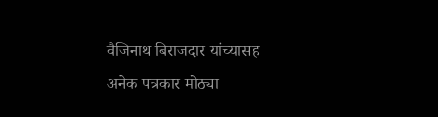वैजिनाथ बिराजदार यांच्यासह अनेक पत्रकार मोठ्या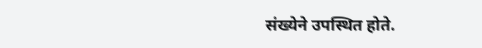संख्येने उपस्थित होते.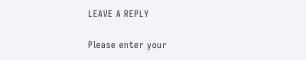LEAVE A REPLY

Please enter your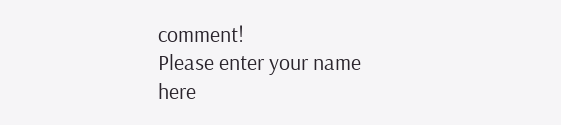comment!
Please enter your name here